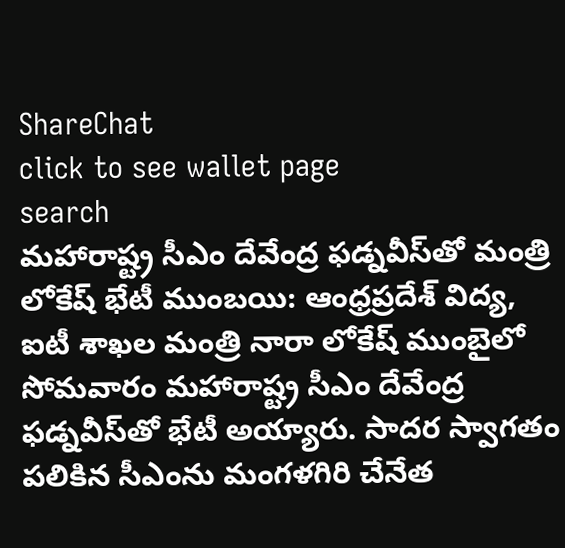ShareChat
click to see wallet page
search
మహారాష్ట్ర సీఎం దేవేంద్ర ఫడ్నవీస్‌తో మంత్రి లోకేష్ భేటీ ముంబయి: ఆంధ్రప్రదేశ్ విద్య, ఐటీ శాఖల మంత్రి నారా లోకేష్ ముంబైలో సోమవారం మహారాష్ట్ర సీఎం దేవేంద్ర ఫడ్నవీస్‌తో భేటీ అయ్యారు. సాదర స్వాగతం పలికిన సీఎంను మంగళగిరి చేనేత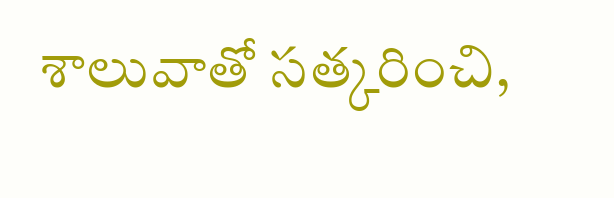శాలువాతో సత్కరించి,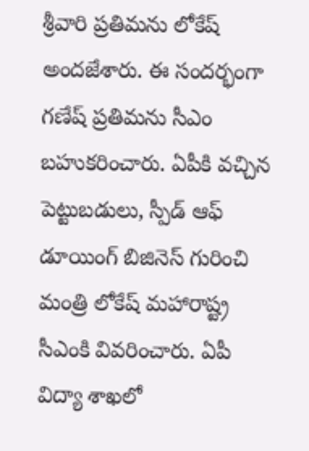శ్రీవారి ప్రతిమను లోకేష్ అందజేశారు. ఈ సందర్భంగా గణేష్ ప్రతిమను సీఎం బహుకరించారు. ఏపీకి వచ్చిన పెట్టుబడులు, స్పీడ్ ఆఫ్ డూయింగ్ బిజినెస్ గురించి మంత్రి లోకేష్ మహారాష్ట్ర సీఎంకి వివరించారు. ఏపీ విద్యా శాఖలో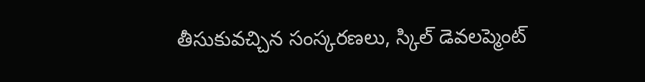తీసుకువచ్చిన సంస్కరణలు, స్కిల్ డెవలప్మెంట్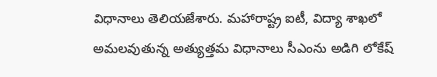విధానాలు తెలియజేశారు. మహారాష్ట్ర ఐటీ, విద్యా శాఖలో అమలవుతున్న అత్యుత్తమ విధానాలు సీఎంను అడిగి లోకేష్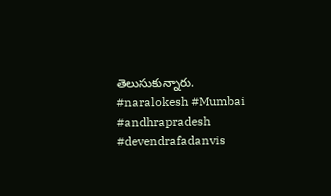తెలుసుకున్నారు. #naralokesh #Mumbai #andhrapradesh #devendrafadanvis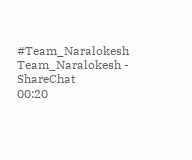#Team_Naralokesh
Team_Naralokesh - ShareChat
00:20